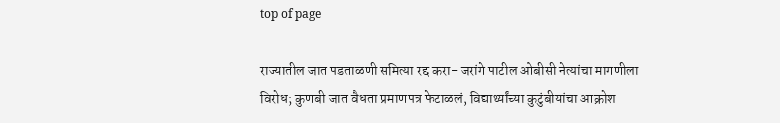top of page

राज्यातील जात पडताळणी समित्या रद्द करा- जरांगे पाटील ओबीसी नेत्यांचा मागणीला विरोध; कुणबी जात वैधता प्रमाणपत्र फेटाळलं, विद्यार्थ्यांच्या कुटुंबीयांचा आक्रोश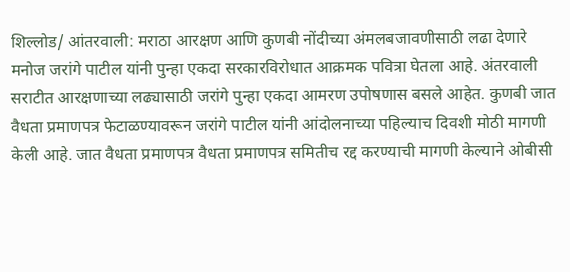शिल्लोड/ आंतरवाली: मराठा आरक्षण आणि कुणबी नोंदीच्या अंमलबजावणीसाठी लढा देणारे मनोज जरांगे पाटील यांनी पुन्हा एकदा सरकारविरोधात आक्रमक पवित्रा घेतला आहे. अंतरवाली सराटीत आरक्षणाच्या लढ्यासाठी जरांगे पुन्हा एकदा आमरण उपोषणास बसले आहेत. कुणबी जात वैधता प्रमाणपत्र फेटाळण्यावरून जरांगे पाटील यांनी आंदोलनाच्या पहिल्याच दिवशी मोठी मागणी केली आहे. जात वैधता प्रमाणपत्र वैधता प्रमाणपत्र समितीच रद्द करण्याची मागणी केल्याने ओबीसी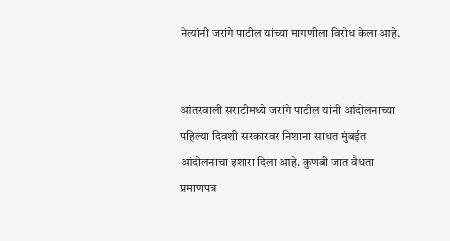नेत्यांनी जरांगे पाटील यांच्या मागणीला विरोध केला आहे.


आंतरवाली सराटीमध्ये जरांगे पाटील यांनी आंदोलनाच्या पहिल्या दिवशी सरकारवर निशाना साधत मुंबईत आंदोलनाचा इशारा दिला आहे. कुणबी जात वैधता प्रमाणपत्र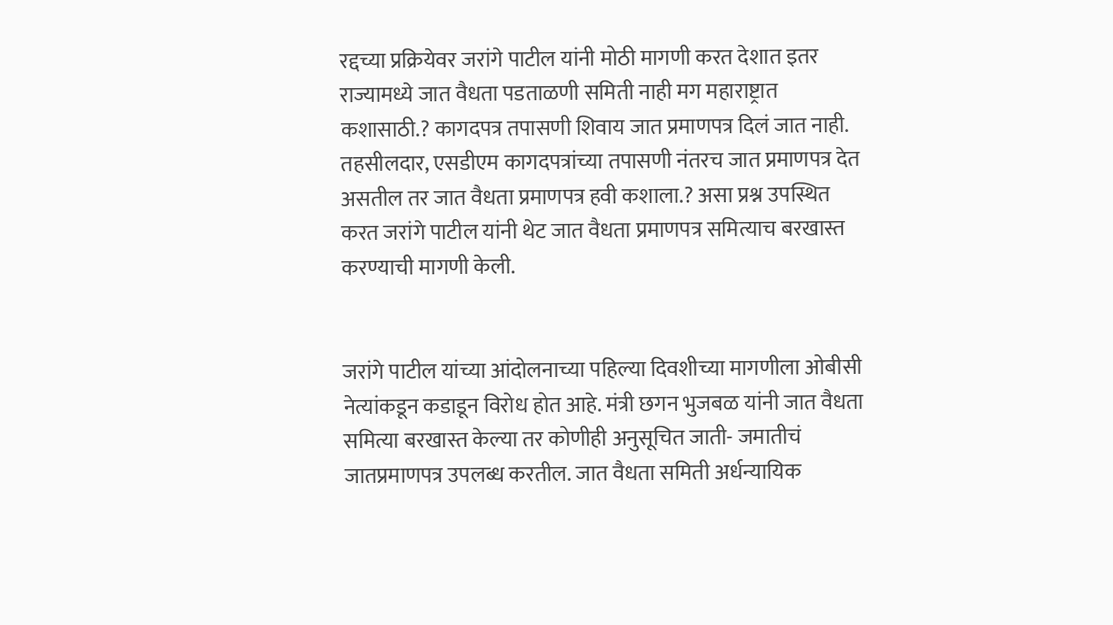रद्दच्या प्रक्रियेवर जरांगे पाटील यांनी मोठी मागणी करत देशात इतर राज्यामध्ये जात वैधता पडताळणी समिती नाही मग महाराष्ट्रात कशासाठी.? कागदपत्र तपासणी शिवाय जात प्रमाणपत्र दिलं जात नाही. तहसीलदार, एसडीएम कागदपत्रांच्या तपासणी नंतरच जात प्रमाणपत्र देत असतील तर जात वैधता प्रमाणपत्र हवी कशाला.? असा प्रश्न उपस्थित करत जरांगे पाटील यांनी थेट जात वैधता प्रमाणपत्र समित्याच बरखास्त करण्याची मागणी केली.


जरांगे पाटील यांच्या आंदोलनाच्या पहिल्या दिवशीच्या मागणीला ओबीसी नेत्यांकडून कडाडून विरोध होत आहे. मंत्री छगन भुजबळ यांनी जात वैधता समित्या बरखास्त केल्या तर कोणीही अनुसूचित जाती- जमातीचं जातप्रमाणपत्र उपलब्ध करतील. जात वैधता समिती अर्धन्यायिक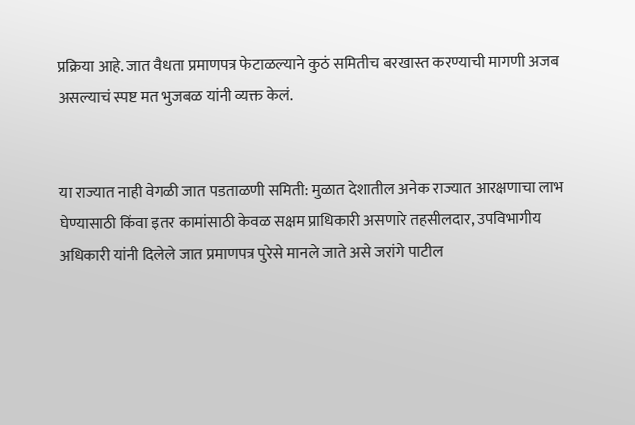प्रक्रिया आहे. जात वैधता प्रमाणपत्र फेटाळल्याने कुठं समितीच बरखास्त करण्याची मागणी अजब असल्याचं स्पष्ट मत भुजबळ यांनी व्यक्त केलं.


या राज्यात नाही वेगळी जात पडताळणी समिती: मुळात देशातील अनेक राज्यात आरक्षणाचा लाभ घेण्यासाठी किंवा इतर कामांसाठी केवळ सक्षम प्राधिकारी असणारे तहसीलदार, उपविभागीय अधिकारी यांनी दिलेले जात प्रमाणपत्र पुरेसे मानले जाते असे जरांगे पाटील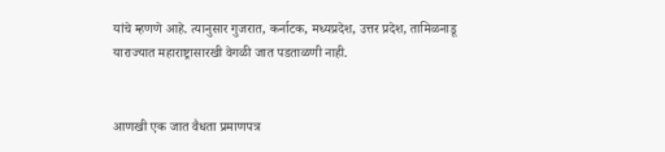यांचे म्हणणे आहे. त्यानुसार गुजरात, कर्नाटक, मध्यप्रदेश, उत्तर प्रदेश, तामिळनाडू याराज्यात महाराष्ट्रासारखी वेगळी जात पडताळणी नाही.


आणखी एक जात वैधता प्रमाणपत्र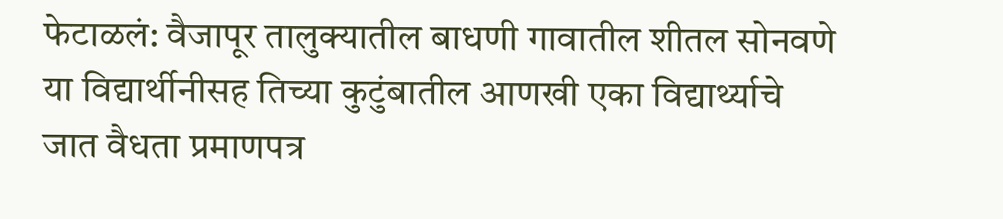फेटाळलं: वैजापूर तालुक्यातील बाधणी गावातील शीतल सोनवणे या विद्यार्थीनीसह तिच्या कुटुंबातील आणखी एका विद्यार्थ्याचे जात वैधता प्रमाणपत्र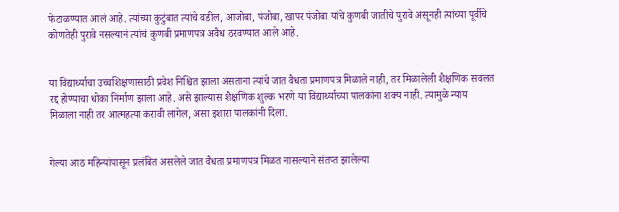फेटाळण्यात आलं आहे. त्यांच्या कुटुंबात त्यांचे वडील, आजोबा, पंजोबा, खापर पंजोबा यांचे कुणबी जातीचे पुरावे असूनही त्यांच्या पूर्वीचे कोणतेही पुरावे नसल्यानं त्यांचं कुणबी प्रमाणपत्र अवैध ठरवण्यात आले आहे.


या विद्यार्थ्याचा उच्चशिक्षणासाठी प्रवेश निश्चित झाला असताना त्यांचे जात वैधता प्रमाणपत्र मिळाले नाही, तर मिळालेली शैक्षणिक सवलत रद्द होण्याचा धोका निर्माण झाला आहे. असे झाल्यास शैक्षणिक शुल्क भरणे या विद्यार्थ्याच्या पालकांना शक्य नाही. त्यामुळे न्याय मिळाला नाही तर आत्महत्या करावी लागेल, असा इशारा पालकांनी दिला.


गेल्या आठ महिन्यांपासून प्रलंबित असलेले जात वैधता प्रमाणपत्र मिळत नासल्याने संतप्त झालेल्या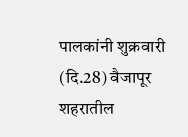पालकांनी शुक्रवारी (दि.28) वैजापूर शहरातील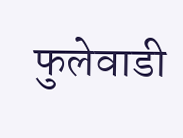फुलेवाडी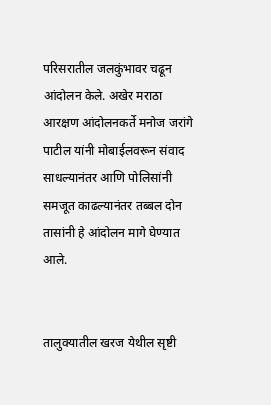परिसरातील जलकुंभावर चढून आंदोलन केले. अखेर मराठा आरक्षण आंदोलनकर्ते मनोज जरांगे पाटील यांनी मोबाईलवरून संवाद साधल्यानंतर आणि पोलिसांनी समजूत काढल्यानंतर तब्बल दोन तासांनी हे आंदोलन मागे घेण्यात आले.


तालुक्यातील खरज येथील सृष्टी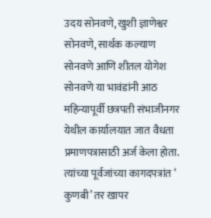उदय सोनवणे, खुशी ज्ञाणेश्वर सोनवणे, सार्थक कल्याण सोनवणे आणि शीतल योगेश सोनवणे या भावंडांनी आठ महिन्यापूर्वी छत्रपती संभाजीनगर येथील कार्यालयात जात वैधता प्रमाणपत्रासाठी अर्ज केला होता. त्यांच्या पूर्वजांच्या कागदपत्रांत ‘ कुणबी’ तर खापर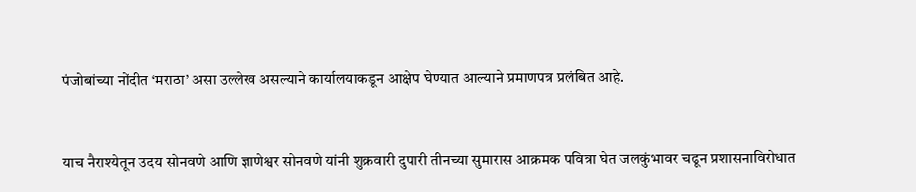पंजोबांच्या नोंदीत ‘मराठा’ असा उल्लेख असल्याने कार्यालयाकडून आक्षेप घेण्यात आल्याने प्रमाणपत्र प्रलंबित आहे.


याच नैराश्येतून उदय सोनवणे आणि ज्ञाणेश्वर सोनवणे यांनी शुक्रवारी दुपारी तीनच्या सुमारास आक्रमक पवित्रा घेत जलकुंभावर चढून प्रशासनाविरोधात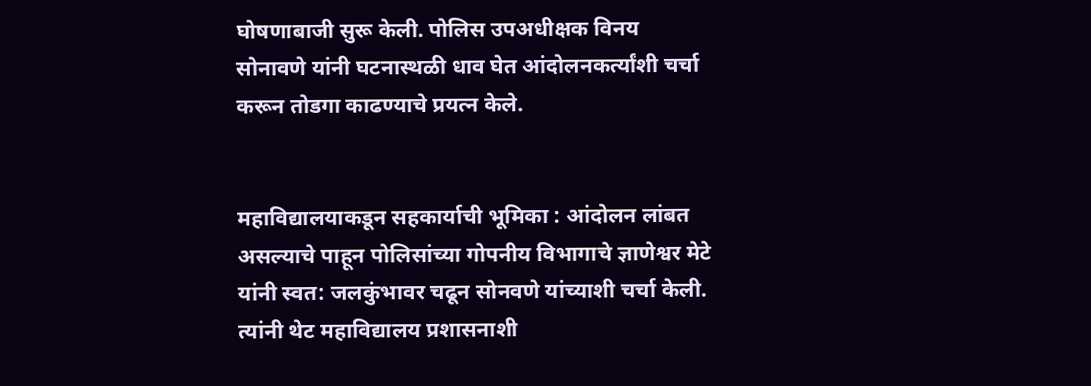घोषणाबाजी सुरू केली. पोलिस उपअधीक्षक विनय सोनावणे यांनी घटनास्थळी धाव घेत आंदोलनकर्त्यांशी चर्चा करून तोडगा काढण्याचे प्रयत्न केले.


महाविद्यालयाकडून सहकार्याची भूमिका : आंदोलन लांबत असल्याचे पाहून पोलिसांच्या गोपनीय विभागाचे ज्ञाणेश्वर मेटे यांनी स्वत: जलकुंभावर चढून सोनवणे यांच्याशी चर्चा केली. त्यांनी थेट महाविद्यालय प्रशासनाशी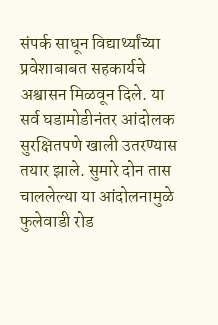संपर्क साधून विद्यार्थ्यांच्या प्रवेशाबाबत सहकार्यचे अश्वासन मिळवून दिले. या सर्व घडामोडीनंतर आंदोलक सुरक्षितपणे खाली उतरण्यास तयार झाले. सुमारे दोन तास चाललेल्या या आंदोलनामुळे फुलेवाडी रोड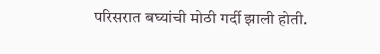परिसरात बघ्यांची मोठी गर्दी झाली होती.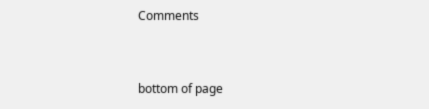Comments


bottom of page